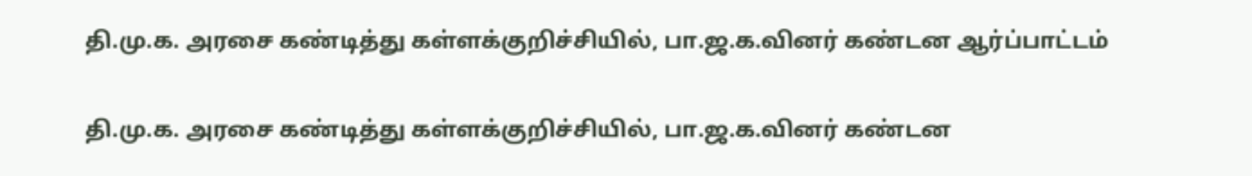தி.மு.க. அரசை கண்டித்து கள்ளக்குறிச்சியில், பா.ஜ.க.வினர் கண்டன ஆர்ப்பாட்டம்

தி.மு.க. அரசை கண்டித்து கள்ளக்குறிச்சியில், பா.ஜ.க.வினர் கண்டன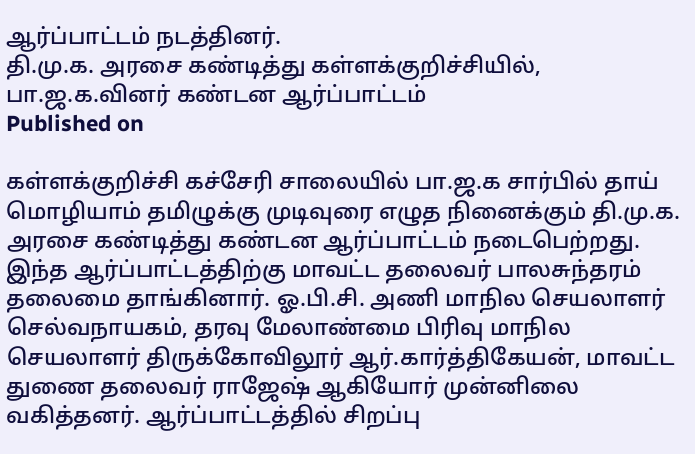ஆர்ப்பாட்டம் நடத்தினர்.
தி.மு.க. அரசை கண்டித்து கள்ளக்குறிச்சியில், பா.ஜ.க.வினர் கண்டன ஆர்ப்பாட்டம்
Published on

கள்ளக்குறிச்சி கச்சேரி சாலையில் பா.ஜ.க சார்பில் தாய் மொழியாம் தமிழுக்கு முடிவுரை எழுத நினைக்கும் தி.மு.க. அரசை கண்டித்து கண்டன ஆர்ப்பாட்டம் நடைபெற்றது. இந்த ஆர்ப்பாட்டத்திற்கு மாவட்ட தலைவர் பாலசுந்தரம் தலைமை தாங்கினார். ஓ.பி.சி. அணி மாநில செயலாளர் செல்வநாயகம், தரவு மேலாண்மை பிரிவு மாநில செயலாளர் திருக்கோவிலூர் ஆர்.கார்த்திகேயன், மாவட்ட துணை தலைவர் ராஜேஷ் ஆகியோர் முன்னிலை வகித்தனர். ஆர்ப்பாட்டத்தில் சிறப்பு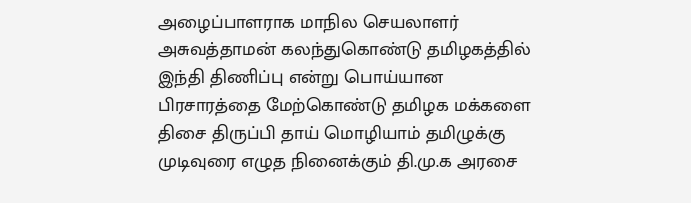அழைப்பாளராக மாநில செயலாளர் அசுவத்தாமன் கலந்துகொண்டு தமிழகத்தில் இந்தி திணிப்பு என்று பொய்யான பிரசாரத்தை மேற்கொண்டு தமிழக மக்களை திசை திருப்பி தாய் மொழியாம் தமிழுக்கு முடிவுரை எழுத நினைக்கும் தி.மு.க அரசை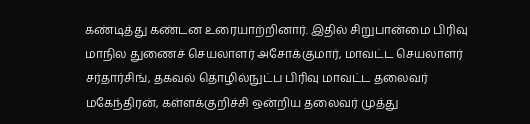கண்டித்து கண்டன உரையாற்றினார். இதில் சிறுபான்மை பிரிவு மாநில துணைச் செயலாளர் அசோக்குமார், மாவட்ட செயலாளர் சர்தார்சிங், தகவல் தொழில்நுட்ப பிரிவு மாவட்ட தலைவர் மகேந்திரன், கள்ளக்குறிச்சி ஒன்றிய தலைவர் முத்து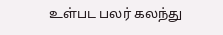உள்பட பலர் கலந்து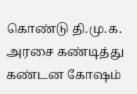கொண்டு தி.மு.க. அரசை கண்டித்து கண்டன கோஷம்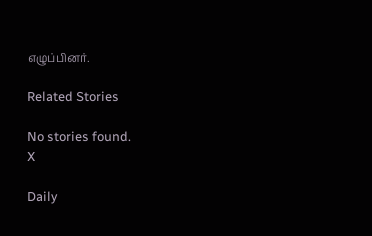எழுப்பினர்.

Related Stories

No stories found.
X

Daily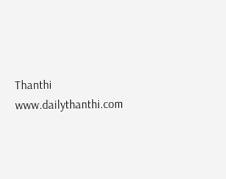Thanthi
www.dailythanthi.com